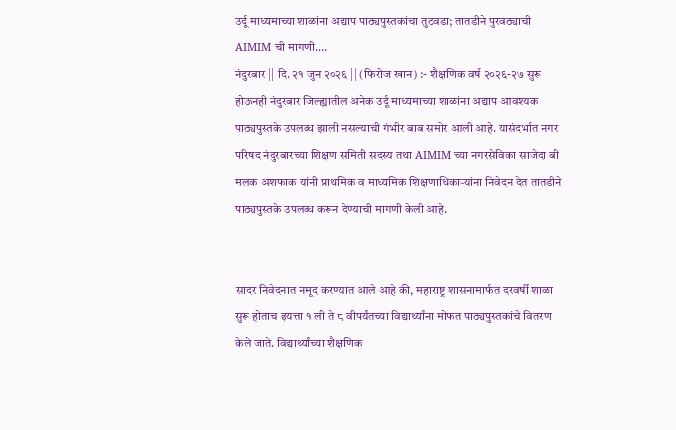उर्दू माध्यमाच्या शाळांना अद्याप पाठ्यपुस्तकांचा तुटवडा; तातडीने पुरवठ्याची AIMIM ची मागणी….
नंदुरबार || दि. २१ जुन २०२६ || (फिरोज खान) :- शैक्षणिक वर्ष २०२६-२७ सुरू होऊनही नंदुरबार जिल्ह्यातील अनेक उर्दू माध्यमाच्या शाळांना अद्याप आवश्यक पाठ्यपुस्तके उपलब्ध झाली नसल्याची गंभीर बाब समोर आली आहे. यासंदर्भात नगर परिषद नंदुरबारच्या शिक्षण समिती सदस्य तथा AIMIM च्या नगरसेविका साजेदा बी मलक अशफाक यांनी प्राथमिक व माध्यमिक शिक्षणाधिकाऱ्यांना निवेदन देत तातडीने पाठ्यपुस्तके उपलब्ध करून देण्याची मागणी केली आहे.


सादर निवेदनात नमूद करण्यात आले आहे की, महाराष्ट्र शासनामार्फत दरवर्षी शाळा सुरू होताच इयत्ता १ ली ते ८ वीपर्यंतच्या विद्यार्थ्यांना मोफत पाठ्यपुस्तकांचे वितरण केले जाते. विद्यार्थ्यांच्या शैक्षणिक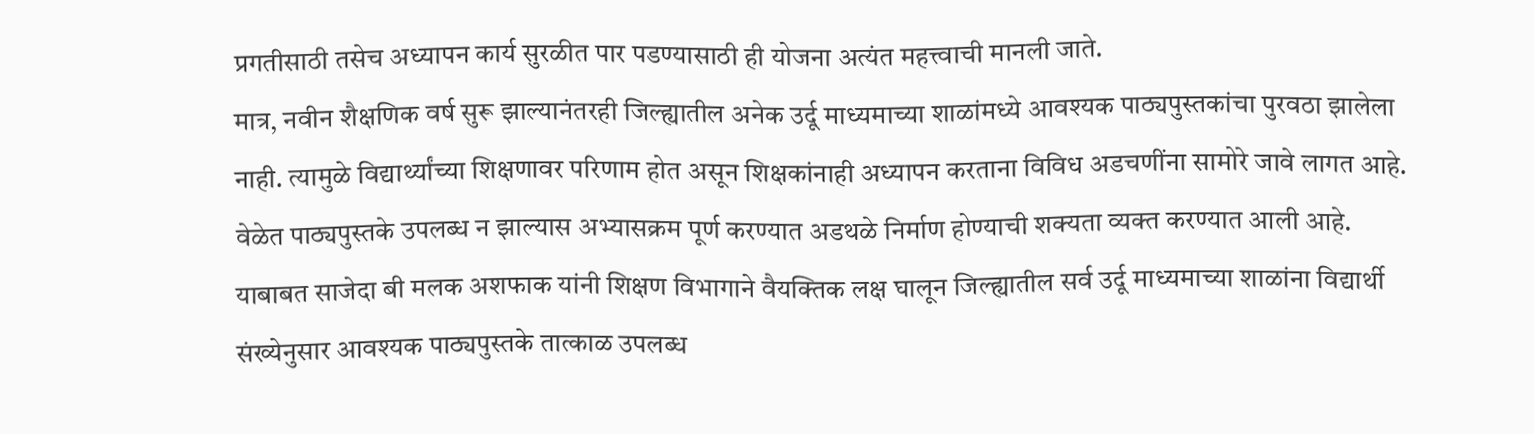प्रगतीसाठी तसेच अध्यापन कार्य सुरळीत पार पडण्यासाठी ही योजना अत्यंत महत्त्वाची मानली जाते.
मात्र, नवीन शैक्षणिक वर्ष सुरू झाल्यानंतरही जिल्ह्यातील अनेक उर्दू माध्यमाच्या शाळांमध्ये आवश्यक पाठ्यपुस्तकांचा पुरवठा झालेला नाही. त्यामुळे विद्यार्थ्यांच्या शिक्षणावर परिणाम होत असून शिक्षकांनाही अध्यापन करताना विविध अडचणींना सामोरे जावे लागत आहे. वेळेत पाठ्यपुस्तके उपलब्ध न झाल्यास अभ्यासक्रम पूर्ण करण्यात अडथळे निर्माण होण्याची शक्यता व्यक्त करण्यात आली आहे.
याबाबत साजेदा बी मलक अशफाक यांनी शिक्षण विभागाने वैयक्तिक लक्ष घालून जिल्ह्यातील सर्व उर्दू माध्यमाच्या शाळांना विद्यार्थी संख्येनुसार आवश्यक पाठ्यपुस्तके तात्काळ उपलब्ध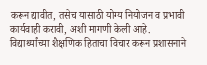करून द्यावीत, तसेच यासाठी योग्य नियोजन व प्रभावी कार्यवाही करावी, अशी मागणी केली आहे.
विद्यार्थ्यांच्या शैक्षणिक हिताचा विचार करून प्रशासनाने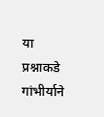या प्रश्नाकडे गांभीर्याने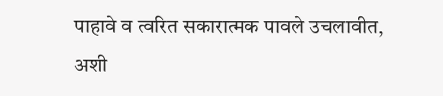पाहावे व त्वरित सकारात्मक पावले उचलावीत, अशी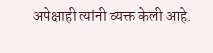अपेक्षाही त्यांनी व्यक्त केली आहे.